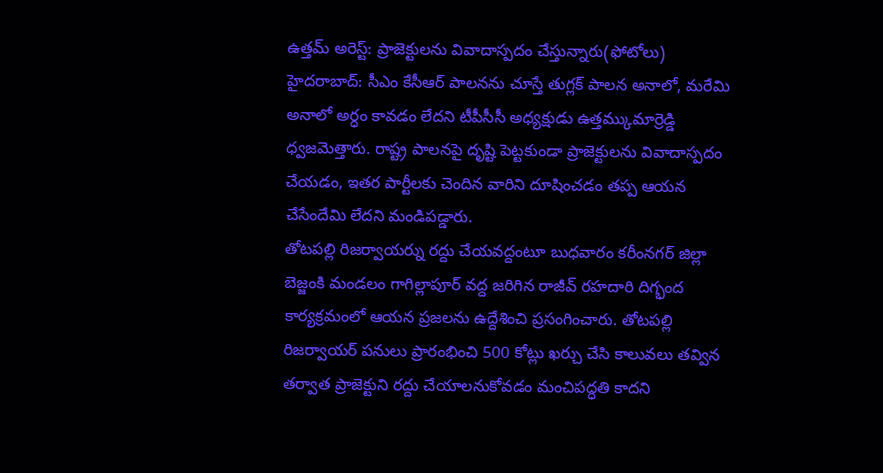ఉత్తమ్ అరెస్ట్: ప్రాజెక్టులను వివాదాస్పదం చేస్తున్నారు(ఫోటోలు)
హైదరాబాద్: సీఎం కేసీఆర్ పాలనను చూస్తే తుగ్లక్ పాలన అనాలో, మరేమి అనాలో అర్ధం కావడం లేదని టీపీసీసీ అధ్యక్షుడు ఉత్తమ్కుమార్రెడ్డి ధ్వజమెత్తారు. రాష్ట్ర పాలనపై దృష్టి పెట్టకుండా ప్రాజెక్టులను వివాదాస్పదం చేయడం, ఇతర పార్టీలకు చెందిన వారిని దూషించడం తప్ప ఆయన చేసేందేమి లేదని మండిపడ్డారు.
తోటపల్లి రిజర్వాయర్ను రద్దు చేయవద్దంటూ బుధవారం కరీంనగర్ జిల్లా బెజ్జంకి మండలం గాగిల్లాపూర్ వద్ద జరిగిన రాజీవ్ రహదారి దిగ్భంద కార్యక్రమంలో ఆయన ప్రజలను ఉద్దేశించి ప్రసంగించారు. తోటపల్లి రిజర్వాయర్ పనులు ప్రారంభించి 500 కోట్లు ఖర్చు చేసి కాలువలు తవ్విన తర్వాత ప్రాజెక్టుని రద్దు చేయాలనుకోవడం మంచిపద్ధతి కాదని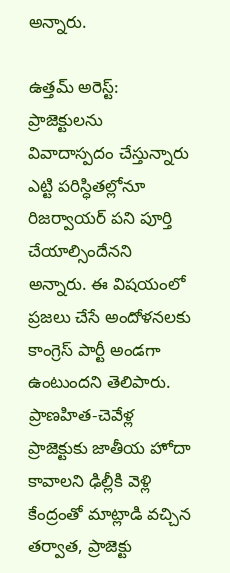అన్నారు.

ఉత్తమ్ అరెస్ట్: ప్రాజెక్టులను వివాదాస్పదం చేస్తున్నారు
ఎట్టి పరిస్ధితల్లోనూ రిజర్వాయర్ పని పూర్తి చేయాల్సిందేనని అన్నారు. ఈ విషయంలో ప్రజలు చేసే అందోళనలకు కాంగ్రెస్ పార్టీ అండగా ఉంటుందని తెలిపారు. ప్రాణహిత-చెవేళ్ల ప్రాజెక్టుకు జాతీయ హోదా కావాలని ఢిల్లీకి వెళ్లి కేంద్రంతో మాట్లాడి వచ్చిన తర్వాత, ప్రాజెక్టు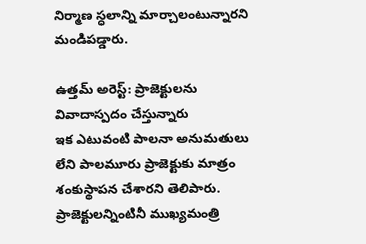నిర్మాణ స్ధలాన్ని మార్చాలంటున్నారని మండిపడ్డారు.

ఉత్తమ్ అరెస్ట్: ప్రాజెక్టులను వివాదాస్పదం చేస్తున్నారు
ఇక ఎటువంటి పాలనా అనుమతులు లేని పాలమూరు ప్రాజెక్టుకు మాత్రం శంకుస్థాపన చేశారని తెలిపారు. ప్రాజెక్టులన్నింటినీ ముఖ్యమంత్రి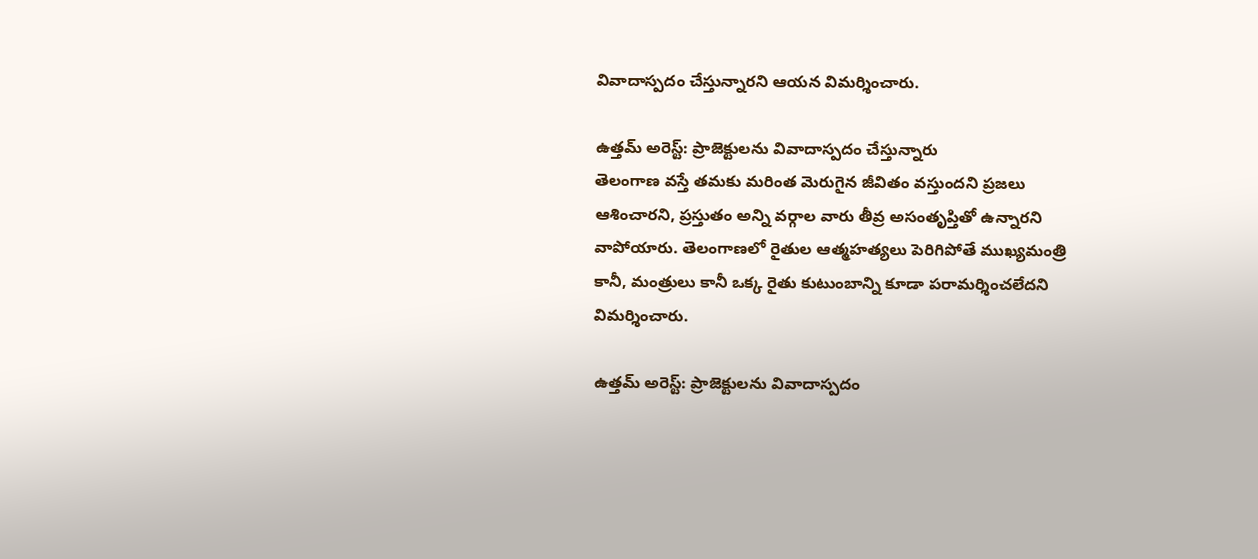వివాదాస్పదం చేస్తున్నారని ఆయన విమర్శించారు.

ఉత్తమ్ అరెస్ట్: ప్రాజెక్టులను వివాదాస్పదం చేస్తున్నారు
తెలంగాణ వస్తే తమకు మరింత మెరుగైన జీవితం వస్తుందని ప్రజలు ఆశించారని, ప్రస్తుతం అన్ని వర్గాల వారు తీవ్ర అసంతృప్తితో ఉన్నారని వాపోయారు. తెలంగాణలో రైతుల ఆత్మహత్యలు పెరిగిపోతే ముఖ్యమంత్రి కానీ, మంత్రులు కానీ ఒక్క రైతు కుటుంబాన్ని కూడా పరామర్శించలేదని విమర్శించారు.

ఉత్తమ్ అరెస్ట్: ప్రాజెక్టులను వివాదాస్పదం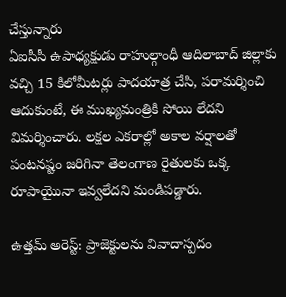చేస్తున్నారు
ఏఐసీసీ ఉపాధ్యక్షుడు రాహుల్గాంధీ ఆదిలాబాద్ జిల్లాకు వచ్చి 15 కిలోమీటర్లు పాదయాత్ర చేసి, పరామర్శించి ఆదుకుంటే, ఈ ముఖ్యమంత్రికి సోయి లేదని విమర్శించారు. లక్షల ఎకరాల్లో అకాల వర్షాలతో పంటనష్టం జరిగినా తెలంగాణ రైతులకు ఒక్క రూపాయైునా ఇవ్వలేదని మండిపడ్డారు.

ఉత్తమ్ అరెస్ట్: ప్రాజెక్టులను వివాదాస్పదం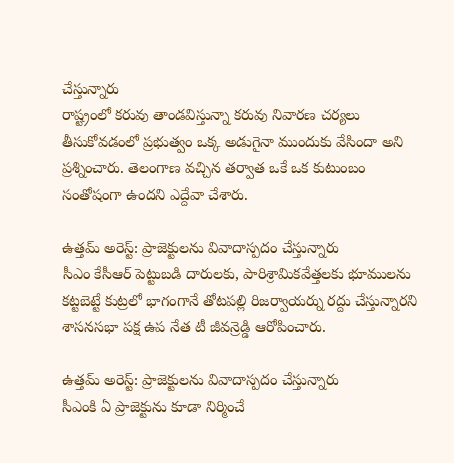చేస్తున్నారు
రాష్ట్రంలో కరువు తాండవిస్తున్నా కరువు నివారణ చర్యలు తీసుకోవడంలో ప్రభుత్వం ఒక్క అడుగైనా ముందుకు వేసిందా అని ప్రశ్నించారు. తెలంగాణ వచ్చిన తర్వాత ఒకే ఒక కుటుంబం సంతోషంగా ఉందని ఎద్దేవా చేశారు.

ఉత్తమ్ అరెస్ట్: ప్రాజెక్టులను వివాదాస్పదం చేస్తున్నారు
సీఎం కేసీఆర్ పెట్టుబడి దారులకు, పారిశ్రామికవేత్తలకు భూములను కట్టబెట్టే కుట్రలో భాగంగానే తోటపల్లి రిజర్వాయర్ను రద్దు చేస్తున్నారని శాసనసభా పక్ష ఉప నేత టీ జీవన్రెడ్డి ఆరోపించారు.

ఉత్తమ్ అరెస్ట్: ప్రాజెక్టులను వివాదాస్పదం చేస్తున్నారు
సీఎంకి ఏ ప్రాజెక్టును కూడా నిర్మించే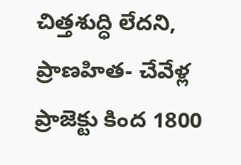చిత్తశుద్ధి లేదని, ప్రాణహిత- చేవేళ్ల ప్రాజెక్టు కింద 1800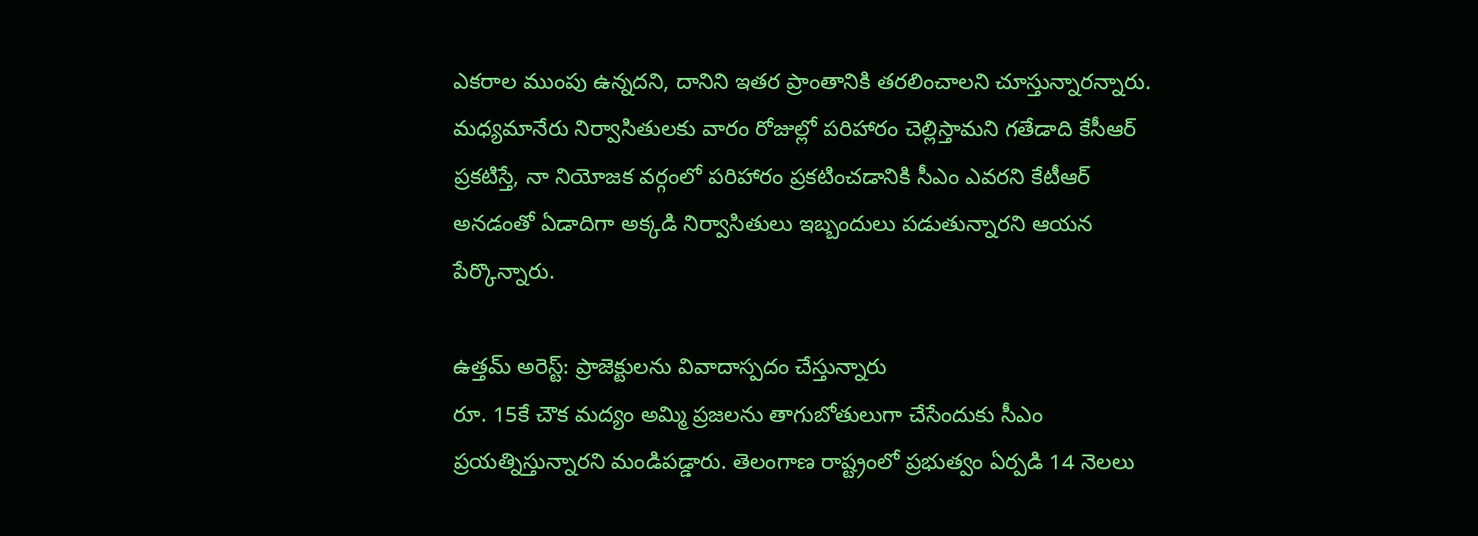ఎకరాల ముంపు ఉన్నదని, దానిని ఇతర ప్రాంతానికి తరలించాలని చూస్తున్నారన్నారు. మధ్యమానేరు నిర్వాసితులకు వారం రోజుల్లో పరిహారం చెల్లిస్తామని గతేడాది కేసీఆర్ ప్రకటిస్తే, నా నియోజక వర్గంలో పరిహారం ప్రకటించడానికి సీఎం ఎవరని కేటీఆర్ అనడంతో ఏడాదిగా అక్కడి నిర్వాసితులు ఇబ్బందులు పడుతున్నారని ఆయన పేర్కొన్నారు.

ఉత్తమ్ అరెస్ట్: ప్రాజెక్టులను వివాదాస్పదం చేస్తున్నారు
రూ. 15కే చౌక మద్యం అమ్మి ప్రజలను తాగుబోతులుగా చేసేందుకు సీఎం ప్రయత్నిస్తున్నారని మండిపడ్డారు. తెలంగాణ రాష్ట్రంలో ప్రభుత్వం ఏర్పడి 14 నెలలు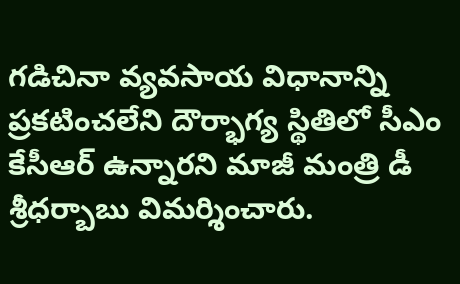గడిచినా వ్యవసాయ విధానాన్ని ప్రకటించలేని దౌర్భాగ్య స్థితిలో సీఎం కేసీఆర్ ఉన్నారని మాజీ మంత్రి డీ శ్రీధర్బాబు విమర్శించారు.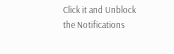Click it and Unblock the Notifications